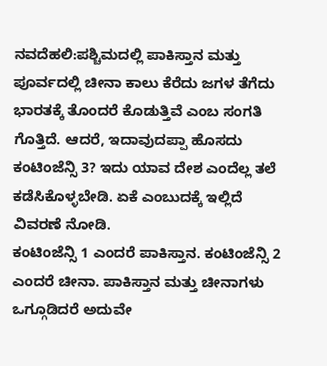ನವದೆಹಲಿ:ಪಶ್ಚಿಮದಲ್ಲಿ ಪಾಕಿಸ್ತಾನ ಮತ್ತು ಪೂರ್ವದಲ್ಲಿ ಚೀನಾ ಕಾಲು ಕೆರೆದು ಜಗಳ ತೆಗೆದು ಭಾರತಕ್ಕೆ ತೊಂದರೆ ಕೊಡುತ್ತಿವೆ ಎಂಬ ಸಂಗತಿ ಗೊತ್ತಿದೆ. ಆದರೆ, ಇದಾವುದಪ್ಪಾ ಹೊಸದು ಕಂಟಿಂಜೆನ್ಸಿ 3? ಇದು ಯಾವ ದೇಶ ಎಂದೆಲ್ಲ ತಲೆ ಕಡೆಸಿಕೊಳ್ಳಬೇಡಿ. ಏಕೆ ಎಂಬುದಕ್ಕೆ ಇಲ್ಲಿದೆ ವಿವರಣೆ ನೋಡಿ.
ಕಂಟಿಂಜೆನ್ಸಿ 1 ಎಂದರೆ ಪಾಕಿಸ್ತಾನ. ಕಂಟಿಂಜೆನ್ಸಿ 2 ಎಂದರೆ ಚೀನಾ. ಪಾಕಿಸ್ತಾನ ಮತ್ತು ಚೀನಾಗಳು ಒಗ್ಗೂಡಿದರೆ ಅದುವೇ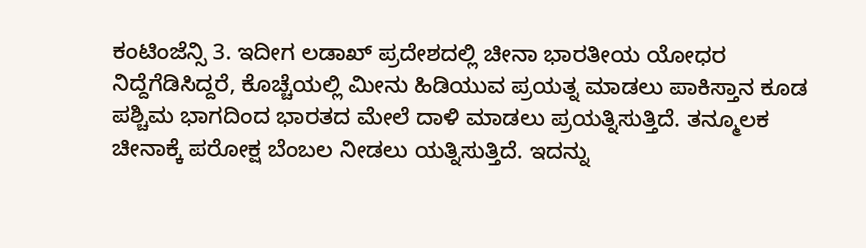ಕಂಟಿಂಜೆನ್ಸಿ 3. ಇದೀಗ ಲಡಾಖ್ ಪ್ರದೇಶದಲ್ಲಿ ಚೀನಾ ಭಾರತೀಯ ಯೋಧರ ನಿದ್ದೆಗೆಡಿಸಿದ್ದರೆ, ಕೊಚ್ಚೆಯಲ್ಲಿ ಮೀನು ಹಿಡಿಯುವ ಪ್ರಯತ್ನ ಮಾಡಲು ಪಾಕಿಸ್ತಾನ ಕೂಡ ಪಶ್ಚಿಮ ಭಾಗದಿಂದ ಭಾರತದ ಮೇಲೆ ದಾಳಿ ಮಾಡಲು ಪ್ರಯತ್ನಿಸುತ್ತಿದೆ. ತನ್ಮೂಲಕ ಚೀನಾಕ್ಕೆ ಪರೋಕ್ಷ ಬೆಂಬಲ ನೀಡಲು ಯತ್ನಿಸುತ್ತಿದೆ. ಇದನ್ನು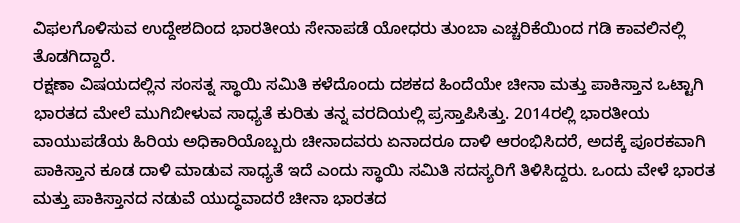ವಿಫಲಗೊಳಿಸುವ ಉದ್ದೇಶದಿಂದ ಭಾರತೀಯ ಸೇನಾಪಡೆ ಯೋಧರು ತುಂಬಾ ಎಚ್ಚರಿಕೆಯಿಂದ ಗಡಿ ಕಾವಲಿನಲ್ಲಿ ತೊಡಗಿದ್ದಾರೆ.
ರಕ್ಷಣಾ ವಿಷಯದಲ್ಲಿನ ಸಂಸತ್ನ ಸ್ಥಾಯಿ ಸಮಿತಿ ಕಳೆದೊಂದು ದಶಕದ ಹಿಂದೆಯೇ ಚೀನಾ ಮತ್ತು ಪಾಕಿಸ್ತಾನ ಒಟ್ಟಾಗಿ ಭಾರತದ ಮೇಲೆ ಮುಗಿಬೀಳುವ ಸಾಧ್ಯತೆ ಕುರಿತು ತನ್ನ ವರದಿಯಲ್ಲಿ ಪ್ರಸ್ತಾಪಿಸಿತ್ತು. 2014ರಲ್ಲಿ ಭಾರತೀಯ ವಾಯುಪಡೆಯ ಹಿರಿಯ ಅಧಿಕಾರಿಯೊಬ್ಬರು ಚೀನಾದವರು ಏನಾದರೂ ದಾಳಿ ಆರಂಭಿಸಿದರೆ, ಅದಕ್ಕೆ ಪೂರಕವಾಗಿ ಪಾಕಿಸ್ತಾನ ಕೂಡ ದಾಳಿ ಮಾಡುವ ಸಾಧ್ಯತೆ ಇದೆ ಎಂದು ಸ್ಥಾಯಿ ಸಮಿತಿ ಸದಸ್ಯರಿಗೆ ತಿಳಿಸಿದ್ದರು. ಒಂದು ವೇಳೆ ಭಾರತ ಮತ್ತು ಪಾಕಿಸ್ತಾನದ ನಡುವೆ ಯುದ್ಧವಾದರೆ ಚೀನಾ ಭಾರತದ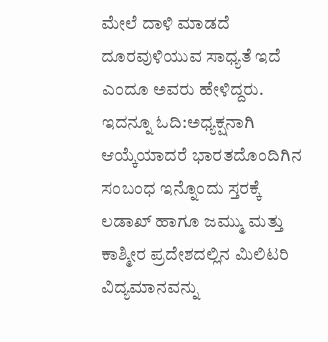ಮೇಲೆ ದಾಳಿ ಮಾಡದೆ ದೂರವುಳಿಯುವ ಸಾಧ್ಯತೆ ಇದೆ ಎಂದೂ ಅವರು ಹೇಳಿದ್ದರು.
ಇದನ್ನೂ ಓದಿ:ಅಧ್ಯಕ್ಷನಾಗಿ ಆಯ್ಕೆಯಾದರೆ ಭಾರತದೊಂದಿಗಿನ ಸಂಬಂಧ ಇನ್ನೊಂದು ಸ್ತರಕ್ಕೆ
ಲಡಾಖ್ ಹಾಗೂ ಜಮ್ಮು ಮತ್ತು ಕಾಶ್ಮೀರ ಪ್ರದೇಶದಲ್ಲಿನ ಮಿಲಿಟರಿ ವಿದ್ಯಮಾನವನ್ನು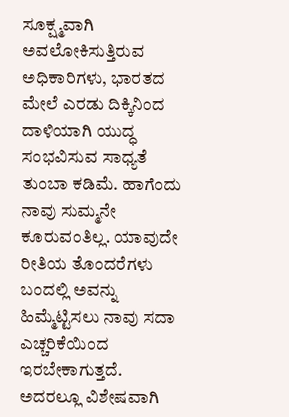ಸೂಕ್ಷ್ಮವಾಗಿ ಅವಲೋಕಿಸುತ್ತಿರುವ ಅಧಿಕಾರಿಗಳು, ಭಾರತದ ಮೇಲೆ ಎರಡು ದಿಕ್ಕಿನಿಂದ ದಾಳಿಯಾಗಿ ಯುದ್ಧ ಸಂಭವಿಸುವ ಸಾಧ್ಯತೆ ತುಂಬಾ ಕಡಿಮೆ. ಹಾಗೆಂದು ನಾವು ಸುಮ್ಮನೇ ಕೂರುವಂತಿಲ್ಲ. ಯಾವುದೇ ರೀತಿಯ ತೊಂದರೆಗಳು ಬಂದಲ್ಲಿ ಅವನ್ನು ಹಿಮ್ಮೆಟ್ಟಿಸಲು ನಾವು ಸದಾ ಎಚ್ಚರಿಕೆಯಿಂದ ಇರಬೇಕಾಗುತ್ತದೆ. ಅದರಲ್ಲೂ ವಿಶೇಷವಾಗಿ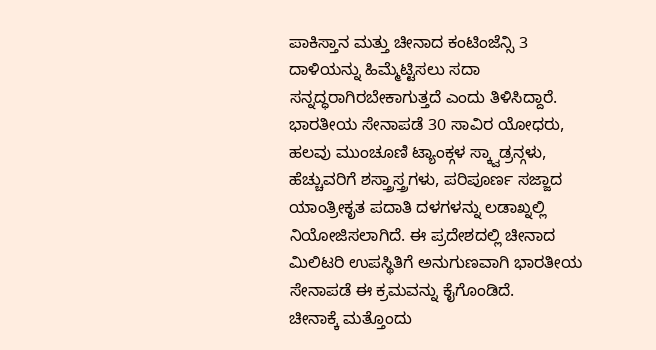ಪಾಕಿಸ್ತಾನ ಮತ್ತು ಚೀನಾದ ಕಂಟಿಂಜೆನ್ಸಿ 3 ದಾಳಿಯನ್ನು ಹಿಮ್ಮೆಟ್ಟಿಸಲು ಸದಾ ಸನ್ನದ್ಧರಾಗಿರಬೇಕಾಗುತ್ತದೆ ಎಂದು ತಿಳಿಸಿದ್ದಾರೆ.
ಭಾರತೀಯ ಸೇನಾಪಡೆ 30 ಸಾವಿರ ಯೋಧರು, ಹಲವು ಮುಂಚೂಣಿ ಟ್ಯಾಂಕ್ಗಳ ಸ್ಕ್ವಾಡ್ರನ್ಗಳು, ಹೆಚ್ಚುವರಿಗೆ ಶಸ್ತ್ರಾಸ್ತ್ರಗಳು, ಪರಿಪೂರ್ಣ ಸಜ್ಜಾದ ಯಾಂತ್ರೀಕೃತ ಪದಾತಿ ದಳಗಳನ್ನು ಲಡಾಖ್ನಲ್ಲಿ ನಿಯೋಜಿಸಲಾಗಿದೆ. ಈ ಪ್ರದೇಶದಲ್ಲಿ ಚೀನಾದ ಮಿಲಿಟರಿ ಉಪಸ್ಥಿತಿಗೆ ಅನುಗುಣವಾಗಿ ಭಾರತೀಯ ಸೇನಾಪಡೆ ಈ ಕ್ರಮವನ್ನು ಕೈಗೊಂಡಿದೆ.
ಚೀನಾಕ್ಕೆ ಮತ್ತೊಂದು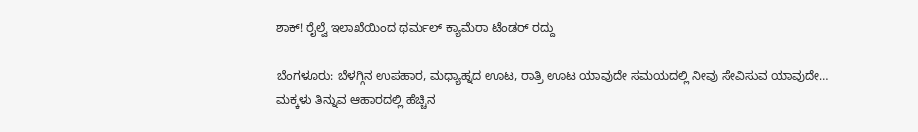ಶಾಕ್‌! ರೈಲ್ವೆ ಇಲಾಖೆಯಿಂದ ಥರ್ಮಲ್ ಕ್ಯಾಮೆರಾ ಟೆಂಡರ್‌ ರದ್ದು

ಬೆಂಗಳೂರು: ಬೆಳಗ್ಗಿನ ಉಪಹಾರ, ಮಧ್ಯಾಹ್ನದ ಊಟ, ರಾತ್ರಿ ಊಟ ಯಾವುದೇ ಸಮಯದಲ್ಲಿ ನೀವು ಸೇವಿಸುವ ಯಾವುದೇ…
ಮಕ್ಕಳು ತಿನ್ನುವ ಆಹಾರದಲ್ಲಿ ಹೆಚ್ಚಿನ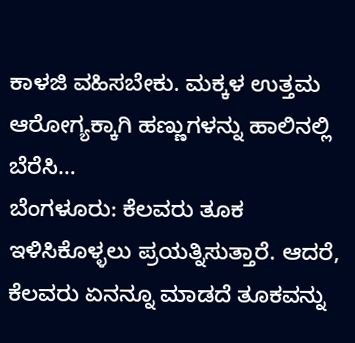ಕಾಳಜಿ ವಹಿಸಬೇಕು. ಮಕ್ಕಳ ಉತ್ತಮ ಆರೋಗ್ಯಕ್ಕಾಗಿ ಹಣ್ಣುಗಳನ್ನು ಹಾಲಿನಲ್ಲಿ ಬೆರೆಸಿ…
ಬೆಂಗಳೂರು: ಕೆಲವರು ತೂಕ ಇಳಿಸಿಕೊಳ್ಳಲು ಪ್ರಯತ್ನಿಸುತ್ತಾರೆ. ಆದರೆ, ಕೆಲವರು ಏನನ್ನೂ ಮಾಡದೆ ತೂಕವನ್ನು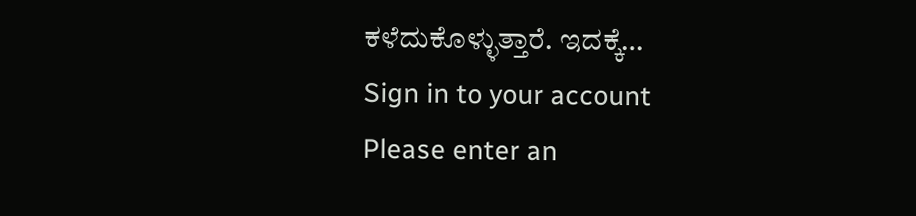ಕಳೆದುಕೊಳ್ಳುತ್ತಾರೆ. ಇದಕ್ಕೆ…
Sign in to your account
Please enter an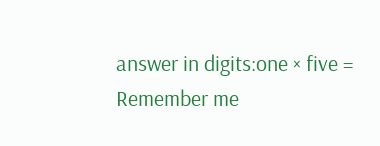answer in digits:one × five =
Remember me